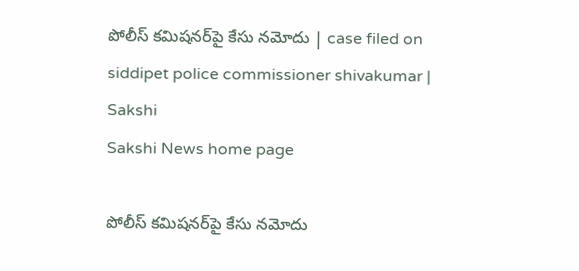పోలీస్‌ కమిషనర్‌పై కేసు నమోదు | case filed on siddipet police commissioner shivakumar | Sakshi
Sakshi News home page

పోలీస్‌ కమిషనర్‌పై కేసు నమోదు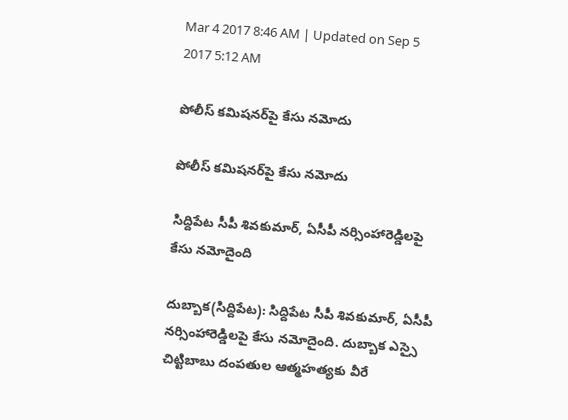Mar 4 2017 8:46 AM | Updated on Sep 5 2017 5:12 AM

పోలీస్‌ కమిషనర్‌పై కేసు నమోదు

పోలీస్‌ కమిషనర్‌పై కేసు నమోదు

సిద్దిపేట సీపీ శివకుమార్‌, ఏసీపీ నర్సింహారెడ్డిలపై కేసు నమోదైంది

దుబ్బాక(సిద్దిపేట): సిద్దిపేట సీపీ శివకుమార్‌, ఏసీపీ నర్సింహారెడ్డిలపై కేసు నమోదైంది. దుబ్బాక ఎస్సై చిట్టిబాబు దంపతుల ఆత్మహత్యకు వీరే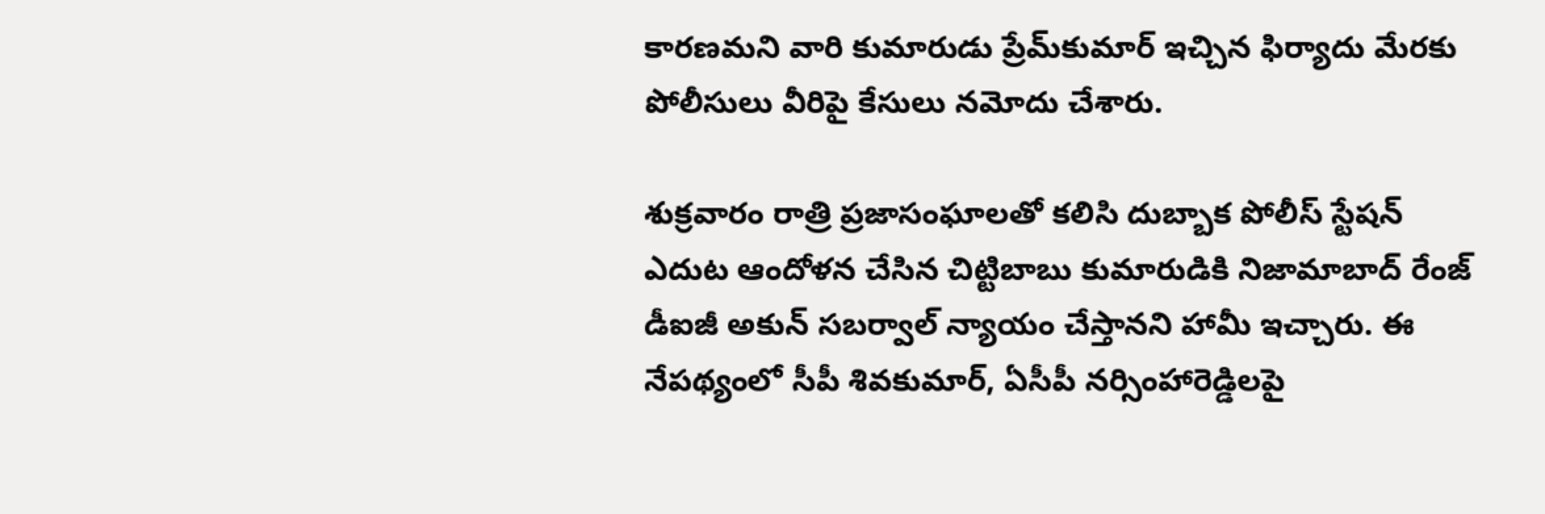కారణమని వారి కుమారుడు ప్రేమ్‌కుమార్‌ ఇచ్చిన ఫిర్యాదు మేరకు పోలీసులు వీరిపై కేసులు నమోదు చేశారు.

శుక్రవారం రాత్రి ప్రజాసంఘాలతో కలిసి దుబ్బాక పోలీస్‌ స్టేషన్‌ ఎదుట ఆందోళన చేసిన చిట్టిబాబు కుమారుడికి నిజామాబాద్‌ రేంజ్‌ డీఐజీ అకున్‌ సబర్వాల్‌ న్యాయం చేస్తానని హామీ ఇచ్చారు. ఈ నేపథ్యంలో సీపీ శివకుమార్‌, ఏసీపీ నర్సింహారెడ్డిలపై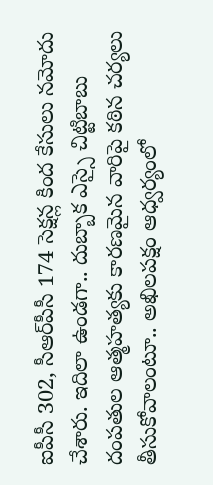ఐపీసీ 302, సీఆర్‌పీసీ 174 సెక్షన్ల కింద కేసులు నమోదు చేశారు. ఇదిలా ఉండగా.. దుబ్బాక ఎస్సై చిట్టిబాబు దంపతుల ఆత్మహత్యకు కారణమైన వారిపై కఠిన చర్యలు తీసుకోవాలంటూ.. అఖిలపక్షం ఆధ్వర్యంలో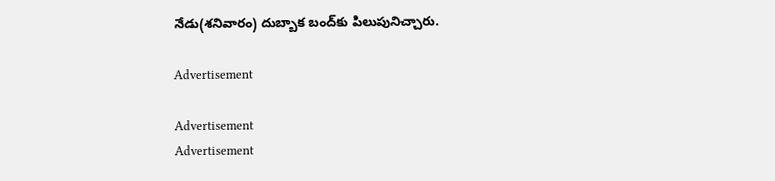నేడు(శనివారం) దుబ్బాక బంద్‌కు పిలుపునిచ్చారు.

Advertisement

Advertisement
Advertisement